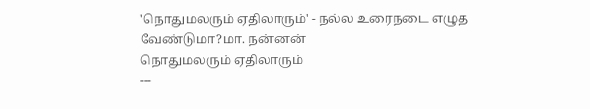'நொதுமலரும் ஏதிலாரும்' - நல்ல உரைநடை எழுத வேண்டுமா?மா. நன்னன்
நொதுமலரும் ஏதிலாரும்
---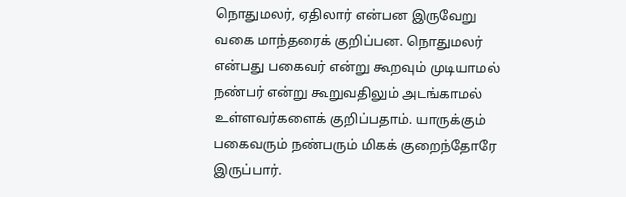நொதுமலர், ஏதிலார் என்பன இருவேறு வகை மாந்தரைக் குறிப்பன. நொதுமலர் என்பது பகைவர் என்று கூறவும் முடியாமல் நண்பர் என்று கூறுவதிலும் அடங்காமல் உள்ளவர்களைக் குறிப்பதாம். யாருக்கும் பகைவரும் நண்பரும் மிகக் குறைந்தோரே இருப்பார்.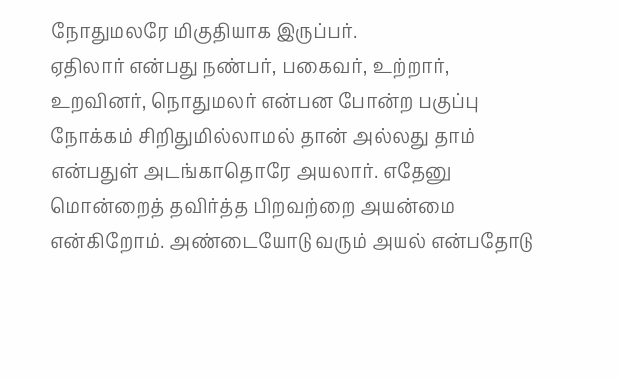நோதுமலரே மிகுதியாக இருப்பர்.
ஏதிலார் என்பது நண்பர், பகைவர், உற்றார், உறவினர், நொதுமலர் என்பன போன்ற பகுப்பு நோக்கம் சிறிதுமில்லாமல் தான் அல்லது தாம் என்பதுள் அடங்காதொரே அயலார். எதேனு மொன்றைத் தவிர்த்த பிறவற்றை அயன்மை என்கிறோம். அண்டையோடு வரும் அயல் என்பதோடு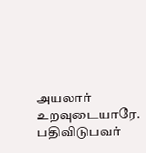அயலார் உறவுடையாரே.
பதிவிடுபவர்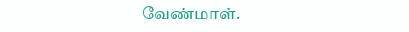வேண்மாள்.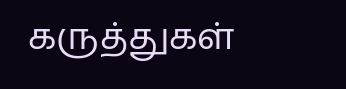கருத்துகள்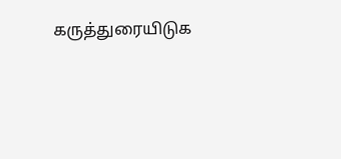கருத்துரையிடுக